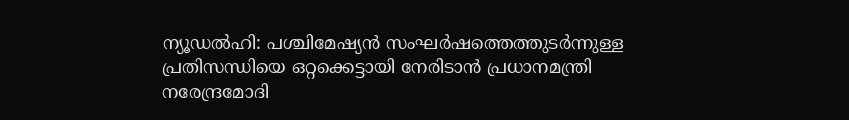ന്യൂഡൽഹി: പശ്ചിമേഷ്യൻ സംഘർഷത്തെത്തുടർന്നുള്ള പ്രതിസന്ധിയെ ഒറ്റക്കെട്ടായി നേരിടാൻ പ്രധാനമന്ത്രി നരേന്ദ്രമോദി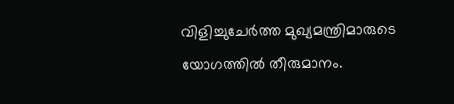വിളിച്ചുചേർത്ത മുഖ്യമന്ത്രിമാരുടെ യോഗത്തിൽ തീരുമാനം.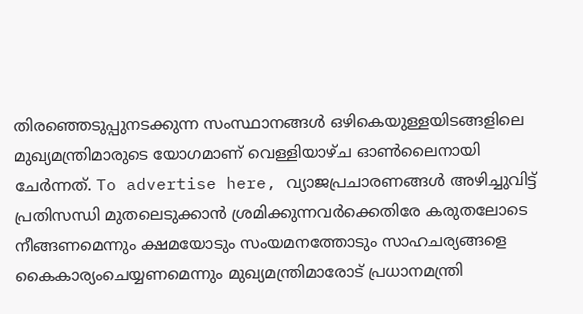തിരഞ്ഞെടുപ്പുനടക്കുന്ന സംസ്ഥാനങ്ങൾ ഒഴികെയുള്ളയിടങ്ങളിലെ മുഖ്യമന്ത്രിമാരുടെ യോഗമാണ് വെള്ളിയാഴ്ച ഓൺലൈനായി ചേർന്നത്. To advertise here, വ്യാജപ്രചാരണങ്ങൾ അഴിച്ചുവിട്ട് പ്രതിസന്ധി മുതലെടുക്കാൻ ശ്രമിക്കുന്നവർക്കെതിരേ കരുതലോടെ നീങ്ങണമെന്നും ക്ഷമയോടും സംയമനത്തോടും സാഹചര്യങ്ങളെ കൈകാര്യംചെയ്യണമെന്നും മുഖ്യമന്ത്രിമാരോട് പ്രധാനമന്ത്രി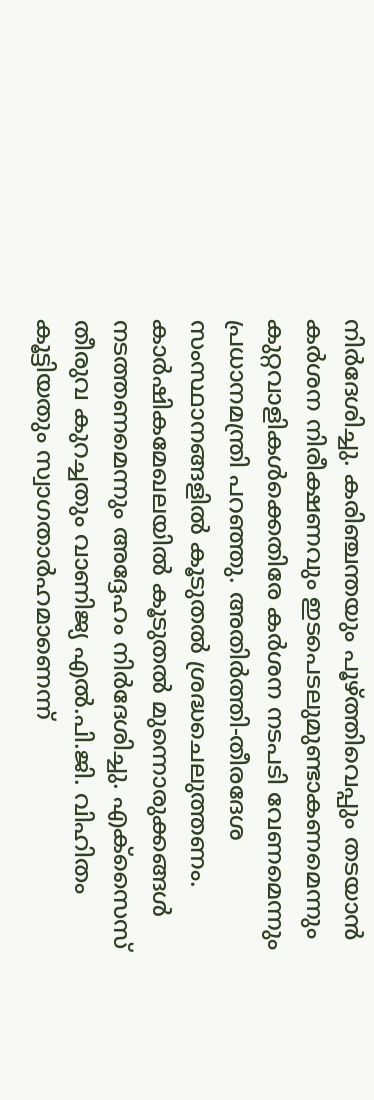നിർദേശിച്ചു. കരിഞ്ചന്തയും പൂഴ്ത്തിവെപ്പും തടയാൻ കർശന നിരീക്ഷണവും ഇടപെടലുമുണ്ടാകണമെന്നും കുറ്റവാളികൾക്കെതിരേ കർശന നടപടി വേണമെന്നും പ്രധാനമന്ത്രി പറഞ്ഞു. അതിർത്തി-തീരദേശ സംസ്ഥാനങ്ങളിൽ കൂടുതൽ ശ്രദ്ധചെലുത്തണം. കാർഷികമേഖലയിൽ കൂടുതൽ മുന്നൊരുക്കങ്ങൾ നടത്തണമെന്നും അദ്ദേഹം നിർദേശിച്ചു. എക്സൈസ് തീരുവ കുറച്ചതും വാണിജ്യ എൽ.പി.ജി. വിഹിതം കൂട്ടിയതും സ്വാഗതാർഹമാണെന്ന്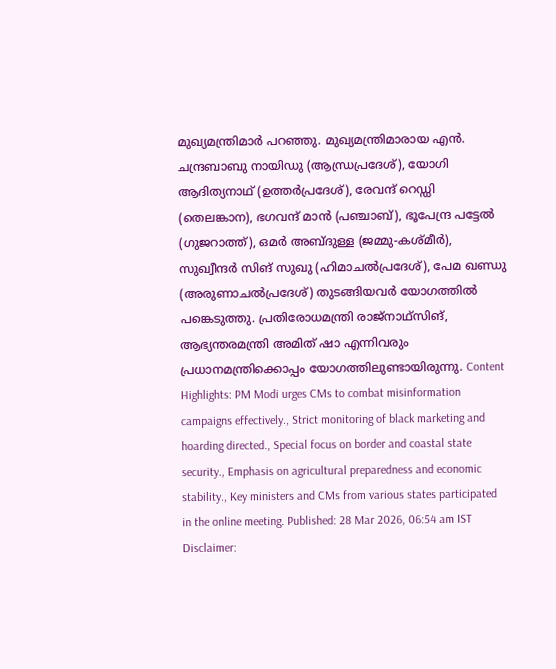മുഖ്യമന്ത്രിമാർ പറഞ്ഞു. മുഖ്യമന്ത്രിമാരായ എൻ. ചന്ദ്രബാബു നായിഡു (ആന്ധ്രപ്രദേശ്), യോഗി ആദിത്യനാഥ് (ഉത്തർപ്രദേശ്), രേവന്ദ് റെഡ്ഡി (തെലങ്കാന), ഭഗവന്ദ് മാൻ (പഞ്ചാബ്), ഭൂപേന്ദ്ര പട്ടേൽ (ഗുജറാത്ത്), ഒമർ അബ്ദുള്ള (ജമ്മു-കശ്മീർ), സുഖ്വീന്ദർ സിങ് സുഖു (ഹിമാചൽപ്രദേശ്), പേമ ഖണ്ഡു (അരുണാചൽപ്രദേശ്) തുടങ്ങിയവർ യോഗത്തിൽ പങ്കെടുത്തു. പ്രതിരോധമന്ത്രി രാജ്നാഥ്സിങ്, ആഭ്യന്തരമന്ത്രി അമിത് ഷാ എന്നിവരും പ്രധാനമന്ത്രിക്കൊപ്പം യോഗത്തിലുണ്ടായിരുന്നു. Content Highlights: PM Modi urges CMs to combat misinformation campaigns effectively., Strict monitoring of black marketing and hoarding directed., Special focus on border and coastal state security., Emphasis on agricultural preparedness and economic stability., Key ministers and CMs from various states participated in the online meeting. Published: 28 Mar 2026, 06:54 am IST Disclaimer: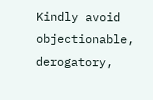Kindly avoid objectionable, derogatory,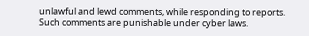unlawful and lewd comments, while responding to reports. Such comments are punishable under cyber laws.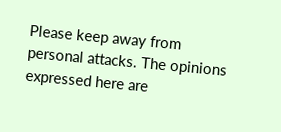Please keep away from personal attacks. The opinions expressed here are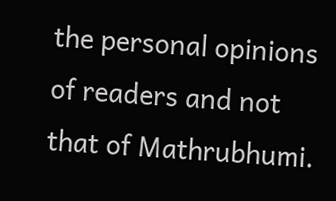the personal opinions of readers and not that of Mathrubhumi.